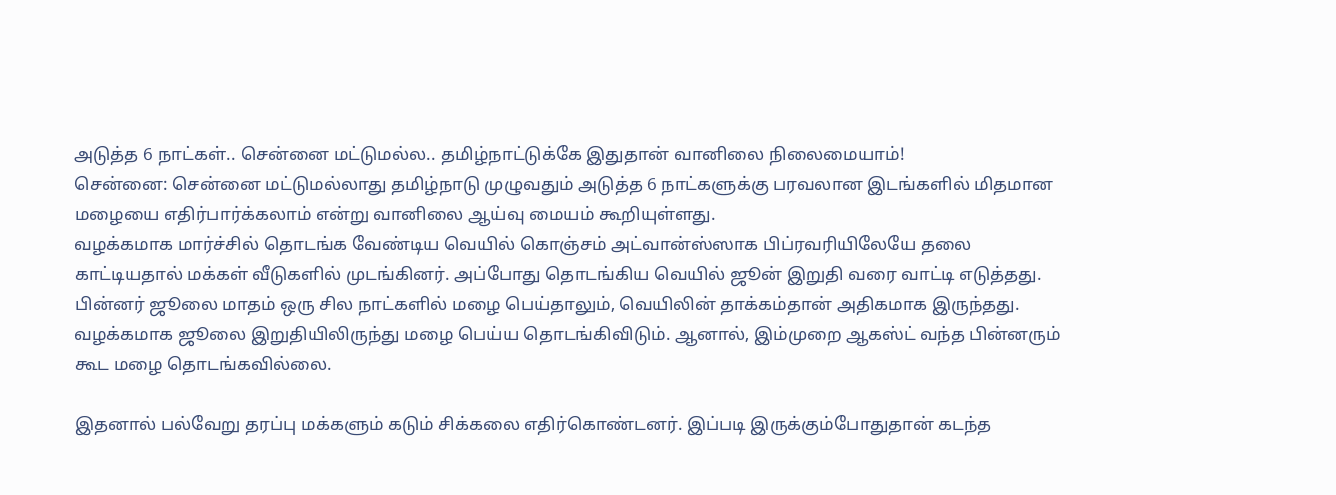அடுத்த 6 நாட்கள்.. சென்னை மட்டுமல்ல.. தமிழ்நாட்டுக்கே இதுதான் வானிலை நிலைமையாம்!
சென்னை: சென்னை மட்டுமல்லாது தமிழ்நாடு முழுவதும் அடுத்த 6 நாட்களுக்கு பரவலான இடங்களில் மிதமான மழையை எதிர்பார்க்கலாம் என்று வானிலை ஆய்வு மையம் கூறியுள்ளது.
வழக்கமாக மார்ச்சில் தொடங்க வேண்டிய வெயில் கொஞ்சம் அட்வான்ஸ்ஸாக பிப்ரவரியிலேயே தலை காட்டியதால் மக்கள் வீடுகளில் முடங்கினர். அப்போது தொடங்கிய வெயில் ஜூன் இறுதி வரை வாட்டி எடுத்தது. பின்னர் ஜூலை மாதம் ஒரு சில நாட்களில் மழை பெய்தாலும், வெயிலின் தாக்கம்தான் அதிகமாக இருந்தது. வழக்கமாக ஜூலை இறுதியிலிருந்து மழை பெய்ய தொடங்கிவிடும். ஆனால், இம்முறை ஆகஸ்ட் வந்த பின்னரும் கூட மழை தொடங்கவில்லை.

இதனால் பல்வேறு தரப்பு மக்களும் கடும் சிக்கலை எதிர்கொண்டனர். இப்படி இருக்கும்போதுதான் கடந்த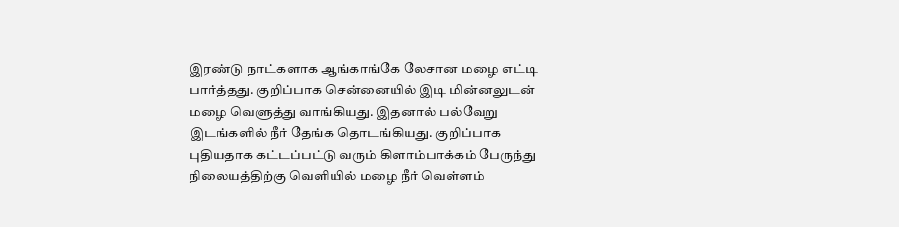இரண்டு நாட்களாக ஆங்காங்கே லேசான மழை எட்டி பார்த்தது. குறிப்பாக சென்னையில் இடி மின்னலுடன் மழை வெளுத்து வாங்கியது. இதனால் பல்வேறு இடங்களில் நீர் தேங்க தொடங்கியது. குறிப்பாக புதியதாக கட்டப்பட்டு வரும் கிளாம்பாக்கம் பேருந்து நிலையத்திற்கு வெளியில் மழை நீர் வெள்ளம்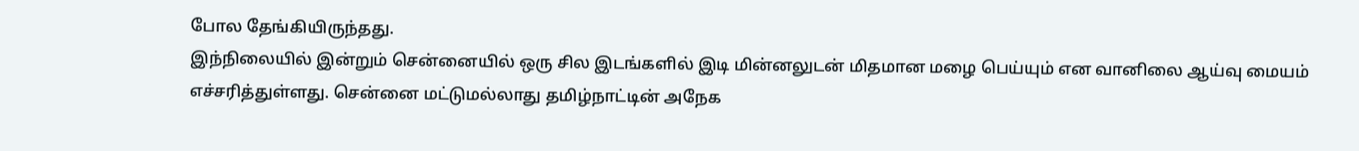போல தேங்கியிருந்தது.
இந்நிலையில் இன்றும் சென்னையில் ஒரு சில இடங்களில் இடி மின்னலுடன் மிதமான மழை பெய்யும் என வானிலை ஆய்வு மையம் எச்சரித்துள்ளது. சென்னை மட்டுமல்லாது தமிழ்நாட்டின் அநேக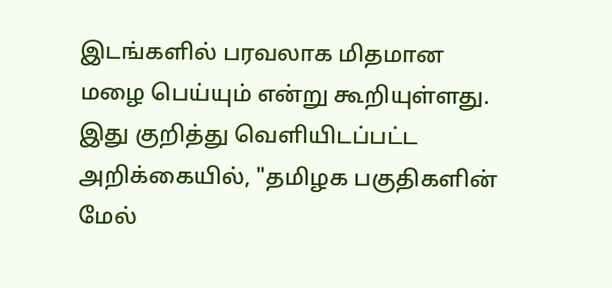இடங்களில் பரவலாக மிதமான மழை பெய்யும் என்று கூறியுள்ளது. இது குறித்து வெளியிடப்பட்ட அறிக்கையில், "தமிழக பகுதிகளின் மேல்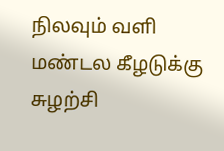நிலவும் வளி மண்டல கீழடுக்கு சுழற்சி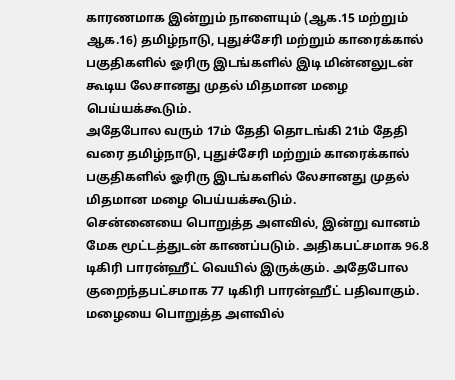காரணமாக இன்றும் நாளையும் (ஆக.15 மற்றும் ஆக.16) தமிழ்நாடு, புதுச்சேரி மற்றும் காரைக்கால் பகுதிகளில் ஓரிரு இடங்களில் இடி மின்னலுடன் கூடிய லேசானது முதல் மிதமான மழை பெய்யக்கூடும்.
அதேபோல வரும் 17ம் தேதி தொடங்கி 21ம் தேதி வரை தமிழ்நாடு, புதுச்சேரி மற்றும் காரைக்கால் பகுதிகளில் ஓரிரு இடங்களில் லேசானது முதல் மிதமான மழை பெய்யக்கூடும்.
சென்னையை பொறுத்த அளவில், இன்று வானம் மேக மூட்டத்துடன் காணப்படும். அதிகபட்சமாக 96.8 டிகிரி பாரன்ஹீட் வெயில் இருக்கும். அதேபோல குறைந்தபட்சமாக 77 டிகிரி பாரன்ஹீட் பதிவாகும். மழையை பொறுத்த அளவில்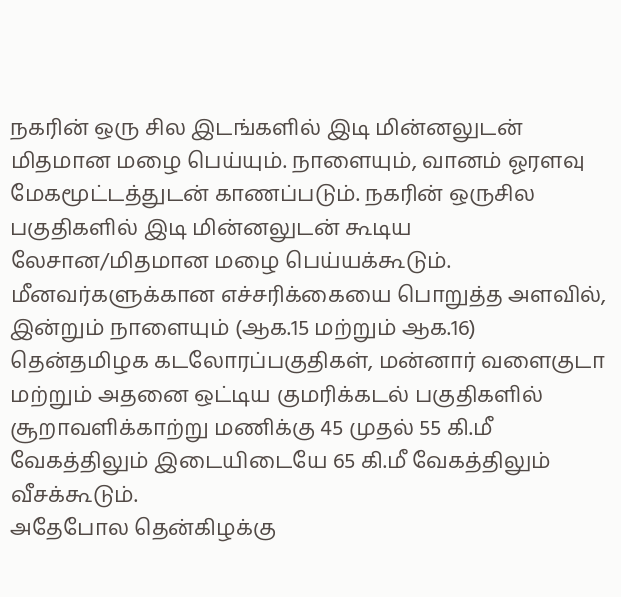நகரின் ஒரு சில இடங்களில் இடி மின்னலுடன் மிதமான மழை பெய்யும். நாளையும், வானம் ஓரளவு மேகமூட்டத்துடன் காணப்படும். நகரின் ஒருசில பகுதிகளில் இடி மின்னலுடன் கூடிய லேசான/மிதமான மழை பெய்யக்கூடும்.
மீனவர்களுக்கான எச்சரிக்கையை பொறுத்த அளவில், இன்றும் நாளையும் (ஆக.15 மற்றும் ஆக.16) தென்தமிழக கடலோரப்பகுதிகள், மன்னார் வளைகுடா மற்றும் அதனை ஒட்டிய குமரிக்கடல் பகுதிகளில் சூறாவளிக்காற்று மணிக்கு 45 முதல் 55 கி.மீ வேகத்திலும் இடையிடையே 65 கி.மீ வேகத்திலும் வீசக்கூடும்.
அதேபோல தென்கிழக்கு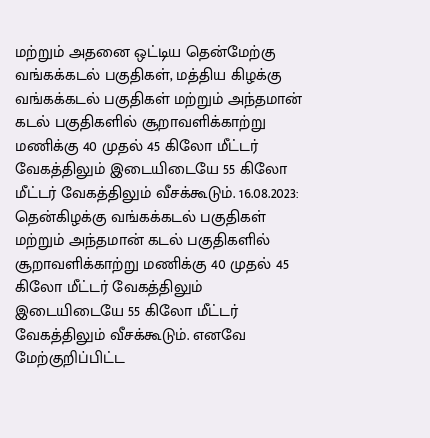மற்றும் அதனை ஒட்டிய தென்மேற்கு வங்கக்கடல் பகுதிகள், மத்திய கிழக்கு வங்கக்கடல் பகுதிகள் மற்றும் அந்தமான் கடல் பகுதிகளில் சூறாவளிக்காற்று மணிக்கு 40 முதல் 45 கிலோ மீட்டர் வேகத்திலும் இடையிடையே 55 கிலோ மீட்டர் வேகத்திலும் வீசக்கூடும். 16.08.2023: தென்கிழக்கு வங்கக்கடல் பகுதிகள் மற்றும் அந்தமான் கடல் பகுதிகளில் சூறாவளிக்காற்று மணிக்கு 40 முதல் 45 கிலோ மீட்டர் வேகத்திலும் இடையிடையே 55 கிலோ மீட்டர் வேகத்திலும் வீசக்கூடும். எனவே மேற்குறிப்பிட்ட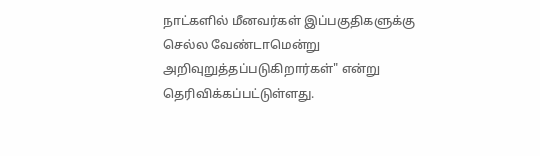நாட்களில் மீனவர்கள் இப்பகுதிகளுக்கு செல்ல வேண்டாமென்று அறிவுறுத்தப்படுகிறார்கள்" என்று தெரிவிக்கப்பட்டுள்ளது.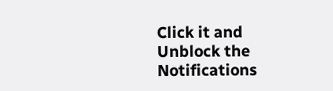Click it and Unblock the Notifications